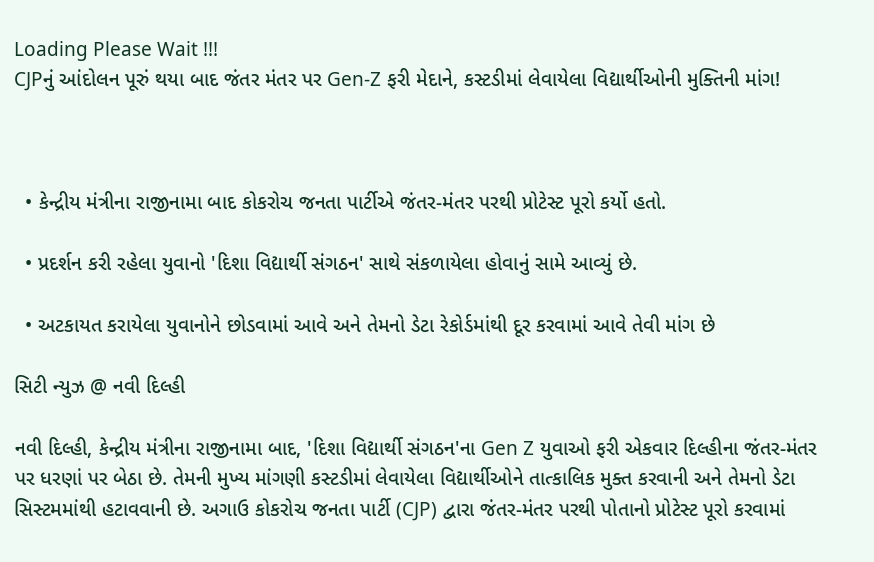Loading Please Wait !!!
CJPનું આંદોલન પૂરું થયા બાદ જંતર મંતર પર Gen-Z ફરી મેદાને, કસ્ટડીમાં લેવાયેલા વિદ્યાર્થીઓની મુક્તિની માંગ!



  • કેન્દ્રીય મંત્રીના રાજીનામા બાદ કોકરોચ જનતા પાર્ટીએ જંતર-મંતર પરથી પ્રોટેસ્ટ પૂરો કર્યો હતો.

  • પ્રદર્શન કરી રહેલા યુવાનો 'દિશા વિદ્યાર્થી સંગઠન' સાથે સંકળાયેલા હોવાનું સામે આવ્યું છે.

  • અટકાયત કરાયેલા યુવાનોને છોડવામાં આવે અને તેમનો ડેટા રેકોર્ડમાંથી દૂર કરવામાં આવે તેવી માંગ છે

સિટી ન્યુઝ @ નવી દિલ્હી

નવી દિલ્હી, કેન્દ્રીય મંત્રીના રાજીનામા બાદ, 'દિશા વિદ્યાર્થી સંગઠન'ના Gen Z યુવાઓ ફરી એકવાર દિલ્હીના જંતર-મંતર પર ધરણાં પર બેઠા છે. તેમની મુખ્ય માંગણી કસ્ટડીમાં લેવાયેલા વિદ્યાર્થીઓને તાત્કાલિક મુક્ત કરવાની અને તેમનો ડેટા સિસ્ટમમાંથી હટાવવાની છે. અગાઉ કોકરોચ જનતા પાર્ટી (CJP) દ્વારા જંતર-મંતર પરથી પોતાનો પ્રોટેસ્ટ પૂરો કરવામાં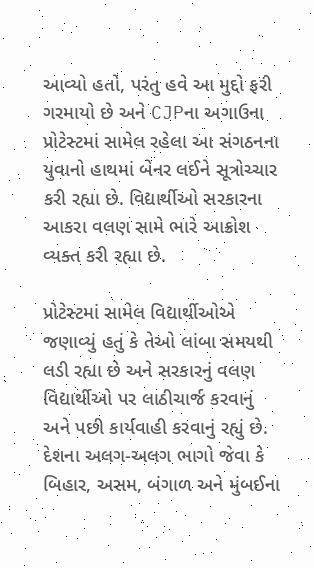આવ્યો હતો, પરંતુ હવે આ મુદ્દો ફરી ગરમાયો છે અને CJPના અગાઉના પ્રોટેસ્ટમાં સામેલ રહેલા આ સંગઠનના યુવાનો હાથમાં બેનર લઈને સૂત્રોચ્ચાર કરી રહ્યા છે. વિદ્યાર્થીઓ સરકારના આકરા વલણ સામે ભારે આક્રોશ વ્યક્ત કરી રહ્યા છે.

પ્રોટેસ્ટમાં સામેલ વિદ્યાર્થીઓએ જણાવ્યું હતું કે તેઓ લાંબા સમયથી લડી રહ્યા છે અને સરકારનું વલણ વિદ્યાર્થીઓ પર લાઠીચાર્જ કરવાનું અને પછી કાર્યવાહી કરવાનું રહ્યું છે. દેશના અલગ-અલગ ભાગો જેવા કે બિહાર, અસમ, બંગાળ અને મુંબઈના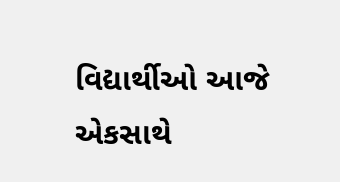વિદ્યાર્થીઓ આજે એકસાથે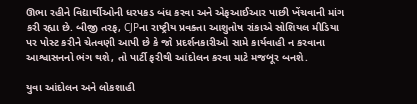ઊભા રહીને વિદ્યાર્થીઓની ધરપકડ બંધ કરવા અને એફઆઈઆર પાછી ખેંચવાની માંગ કરી રહ્યા છે. બીજી તરફ, CJPના રાષ્ટ્રીય પ્રવક્તા આશુતોષ રાંકાએ સોશિયલ મીડિયા પર પોસ્ટ કરીને ચેતવણી આપી છે કે જો પ્રદર્શનકારીઓ સામે કાર્યવાહી ન કરવાના આશ્વાસનનો ભંગ થશે, તો પાર્ટી ફરીથી આંદોલન કરવા માટે મજબૂર બનશે.

યુવા આંદોલન અને લોકશાહી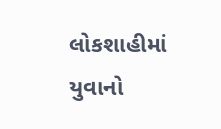લોકશાહીમાં યુવાનો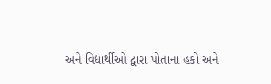અને વિદ્યાર્થીઓ દ્વારા પોતાના હકો અને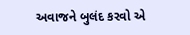અવાજને બુલંદ કરવો એ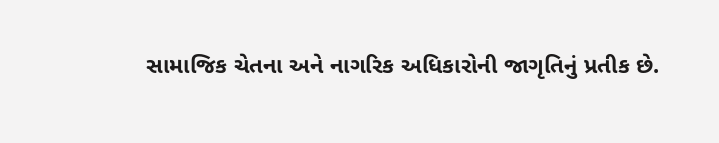સામાજિક ચેતના અને નાગરિક અધિકારોની જાગૃતિનું પ્રતીક છે.